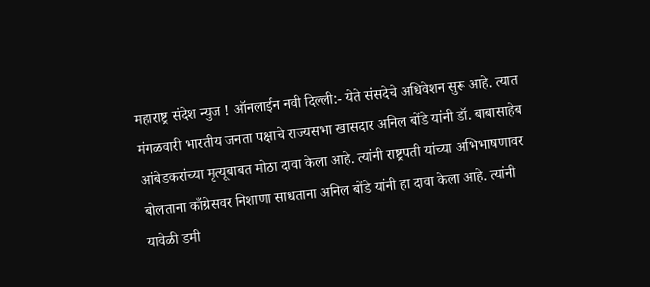महाराष्ट्र संदेश न्युज ! ऑनलाईन नवी दिल्ली:- येते संसदेचे अधिवेशन सुरू आहे. त्यात मंगळवारी भारतीय जनता पक्षाचे राज्यसभा खासदार अनिल बोंडे यांनी डॉ. बाबासाहेब आंबेडकरांच्या मृत्यूबाबत मोठा दावा केला आहे. त्यांनी राष्ट्रपती यांच्या अभिभाषणावर बोलताना काँग्रेसवर निशाणा साधताना अनिल बोंडे यांनी हा दावा केला आहे. त्यांनी यावेळी डमी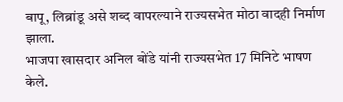बापू, लिब्रांडू असे शब्द वापरल्याने राज्यसभेत मोठा वादही निर्माण झाला.
भाजपा खासदार अनिल बोंडे यांनी राज्यसभेत 17 मिनिटे भाषण केले.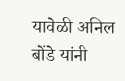यावेळी अनिल बोंडे यांनी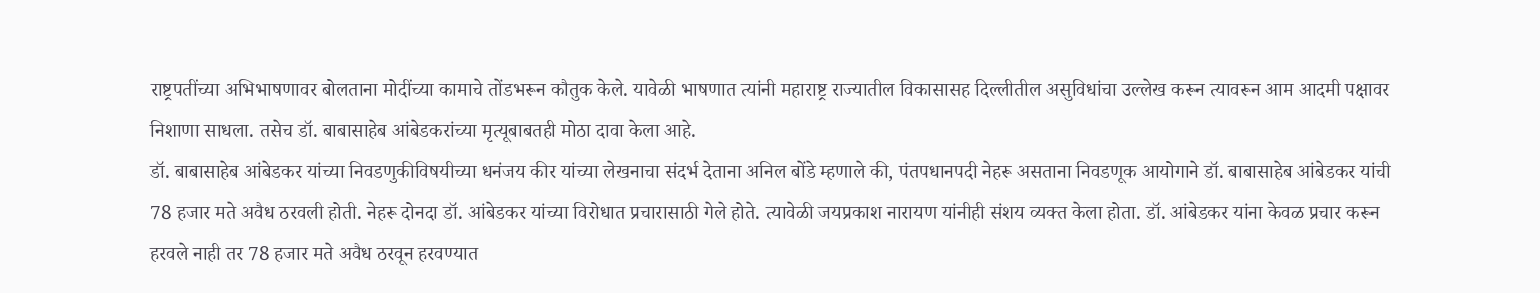राष्ट्रपतींच्या अभिभाषणावर बोलताना मोदींच्या कामाचे तोंडभरून कौतुक केले. यावेळी भाषणात त्यांनी महाराष्ट्र राज्यातील विकासासह दिल्लीतील असुविधांचा उल्लेख करून त्यावरून आम आदमी पक्षावर निशाणा साधला. तसेच डॉ. बाबासाहेब आंबेडकरांच्या मृत्यूबाबतही मोठा दावा केला आहे.
डॉ. बाबासाहेब आंबेडकर यांच्या निवडणुकीविषयीच्या धनंजय कीर यांच्या लेखनाचा संदर्भ देताना अनिल बोंडे म्हणाले की, पंतपधानपदी नेहरू असताना निवडणूक आयोगाने डॉ. बाबासाहेब आंबेडकर यांची 78 हजार मते अवैध ठरवली होती. नेहरू दोनदा डॉ. आंबेडकर यांच्या विरोधात प्रचारासाठी गेले होते. त्यावेळी जयप्रकाश नारायण यांनीही संशय व्यक्त केला होता. डॉ. आंबेडकर यांना केवळ प्रचार करून हरवले नाही तर 78 हजार मते अवैध ठरवून हरवण्यात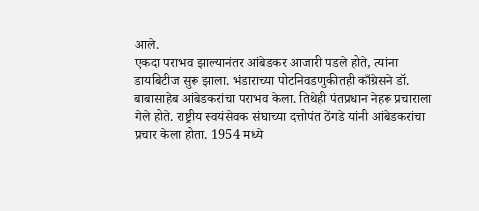आले.
एकदा पराभव झाल्यानंतर आंबेडकर आजारी पडले होते, त्यांना डायबिटीज सुरू झाला. भंडाराच्या पोटनिवडणुकीतही काँग्रेसने डॉ. बाबासाहेब आंबेडकरांचा पराभव केला. तिथेही पंतप्रधान नेहरू प्रचाराला गेले होते. राष्ट्रीय स्वयंसेवक संघाच्या दत्तोपंत ठेंगडे यांनी आंबेडकरांचा प्रचार केला होता. 1954 मध्ये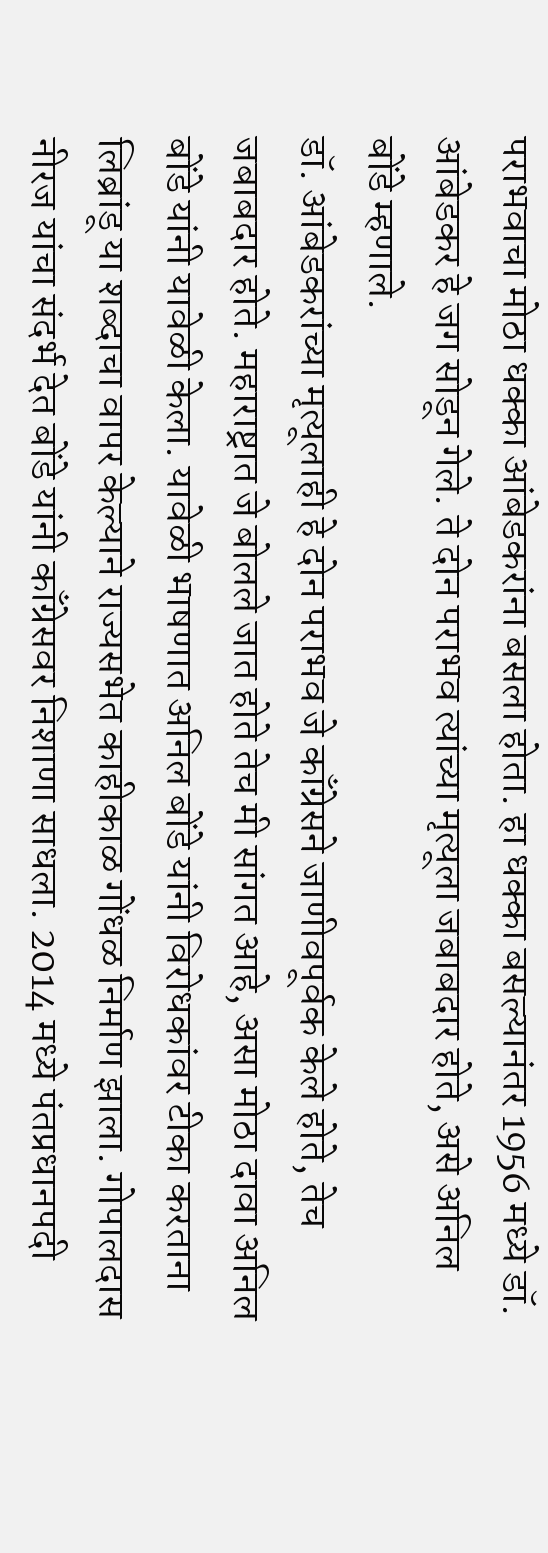पराभवाचा मोठा धक्का आंबेडकरांना बसला होता. हा धक्का बसल्यानंतर 1956 मध्ये डॉ. आंबेडकर हे जग सोडून गेले. ते दोन पराभव त्यांच्या मृत्यूला जबाबदार होते, असे अनिल बोंडे म्हणाले.
डॉ. आंबेडकरांच्या मृत्यूलाही हे दोन पराभव जे काँग्रेसने जाणीवपूर्वक केले होते, तेच जबाबदार होते. महाराष्ट्रात जे बोलले जात होते तेच मी सांगत आहे, असा मोठा दावा अनिल बोंडे यांनी यावेळी केला. यावेळी भाषणात अनिल बोंडे यांनी विरोधकांवर टीका करताना लिब्रांडू या शब्दाचा वापर केल्याने राज्यसभेत काहीकाळ गोंधळ निर्माण झाला. गोपालदास नीरज यांचा संदर्भ देत बोंडे यांनी काँग्रेसवर निशाणा साधला. 2014 मध्ये पंतप्रधानपदी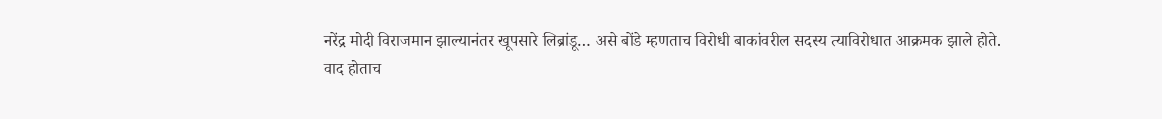नरेंद्र मोदी विराजमान झाल्यानंतर खूपसारे लिब्रांडू… असे बोंडे म्हणताच विरोधी बाकांवरील सदस्य त्याविरोधात आक्रमक झाले होते.
वाद होताच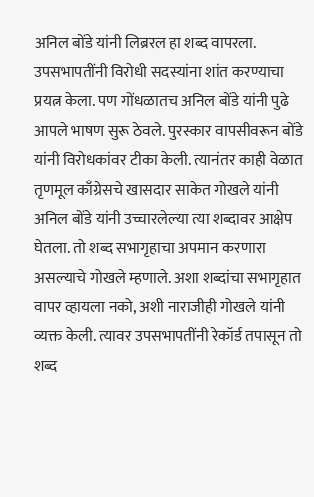अनिल बोंडे यांनी लिब्ररल हा शब्द वापरला. उपसभापतींनी विरोधी सदस्यांना शांत करण्याचा प्रयत्न केला. पण गोंधळातच अनिल बोंडे यांनी पुढे आपले भाषण सुरू ठेवले. पुरस्कार वापसीवरून बोंडे यांनी विरोधकांवर टीका केली. त्यानंतर काही वेळात तृणमूल काँग्रेसचे खासदार साकेत गोखले यांनी अनिल बोंडे यांनी उच्चारलेल्या त्या शब्दावर आक्षेप घेतला. तो शब्द सभागृहाचा अपमान करणारा असल्याचे गोखले म्हणाले. अशा शब्दांचा सभागृहात वापर व्हायला नको, अशी नाराजीही गोखले यांनी व्यक्त केली. त्यावर उपसभापतींनी रेकॉर्ड तपासून तो शब्द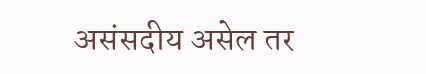असंसदीय असेल तर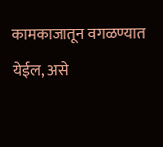कामकाजातून वगळण्यात येईल, असे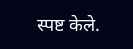स्पष्ट केले.